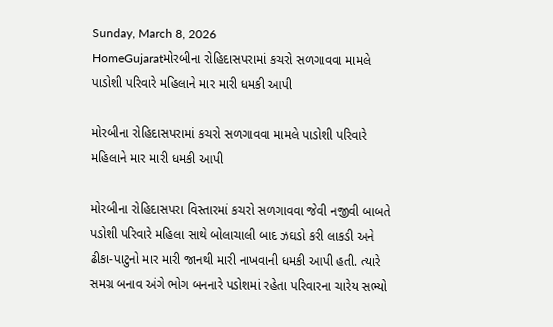Sunday, March 8, 2026
HomeGujaratમોરબીના રોહિદાસપરામાં કચરો સળગાવવા મામલે પાડોશી પરિવારે મહિલાને માર મારી ધમકી આપી

મોરબીના રોહિદાસપરામાં કચરો સળગાવવા મામલે પાડોશી પરિવારે મહિલાને માર મારી ધમકી આપી

મોરબીના રોહિદાસપરા વિસ્તારમાં કચરો સળગાવવા જેવી નજીવી બાબતે પડોશી પરિવારે મહિલા સાથે બોલાચાલી બાદ ઝઘડો કરી લાકડી અને ઢીકા-પાટુનો માર મારી જાનથી મારી નાખવાની ધમકી આપી હતી. ત્યારે સમગ્ર બનાવ અંગે ભોગ બનનારે પડોશમાં રહેતા પરિવારના ચારેય સભ્યો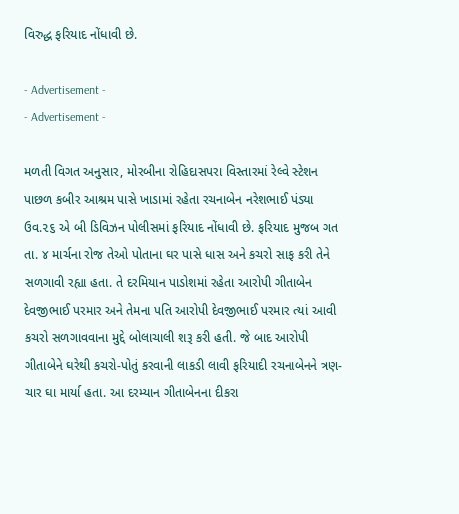વિરુદ્ધ ફરિયાદ નોંધાવી છે.

- Advertisement -
- Advertisement -

મળતી વિગત અનુસાર, મોરબીના રોહિદાસપરા વિસ્તારમાં રેલ્વે સ્ટેશન પાછળ કબીર આશ્રમ પાસે ખાડામાં રહેતા રચનાબેન નરેશભાઈ પંડ્યા ઉવ.૨૬ એ બી ડિવિઝન પોલીસમાં ફરિયાદ નોંધાવી છે. ફરિયાદ મુજબ ગત તા. ૪ માર્ચના રોજ તેઓ પોતાના ઘર પાસે ધાસ અને કચરો સાફ કરી તેને સળગાવી રહ્યા હતા. તે દરમિયાન પાડોશમાં રહેતા આરોપી ગીતાબેન દેવજીભાઈ પરમાર અને તેમના પતિ આરોપી દેવજીભાઈ પરમાર ત્યાં આવી કચરો સળગાવવાના મુદ્દે બોલાચાલી શરૂ કરી હતી. જે બાદ આરોપી ગીતાબેને ઘરેથી કચરો-પોતું કરવાની લાકડી લાવી ફરિયાદી રચનાબેનને ત્રણ-ચાર ઘા માર્યા હતા. આ દરમ્યાન ગીતાબેનના દીકરા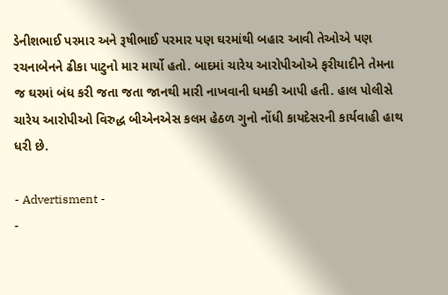ડેનીશભાઈ પરમાર અને રૂષીભાઈ પરમાર પણ ઘરમાંથી બહાર આવી તેઓએ પણ રચનાબેનને ઢીકા પાટુનો માર માર્યો હતો. બાદમાં ચારેય આરોપીઓએ ફરીયાદીને તેમના જ ઘરમાં બંધ કરી જતા જતા જાનથી મારી નાખવાની ધમકી આપી હતી. હાલ પોલીસે ચારેય આરોપીઓ વિરુદ્ધ બીએનએસ કલમ હેઠળ ગુનો નોંધી કાયદેસરની કાર્યવાહી હાથ ધરી છે.

- Advertisment -
-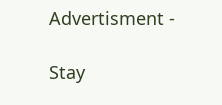Advertisment -

Stay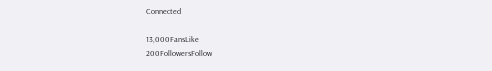Connected

13,000FansLike
200FollowersFollow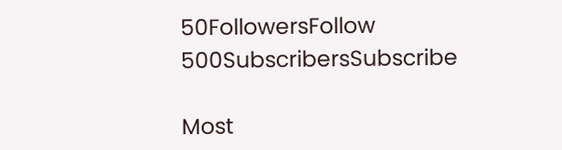50FollowersFollow
500SubscribersSubscribe

Most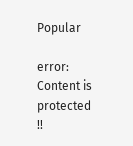Popular

error: Content is protected !!